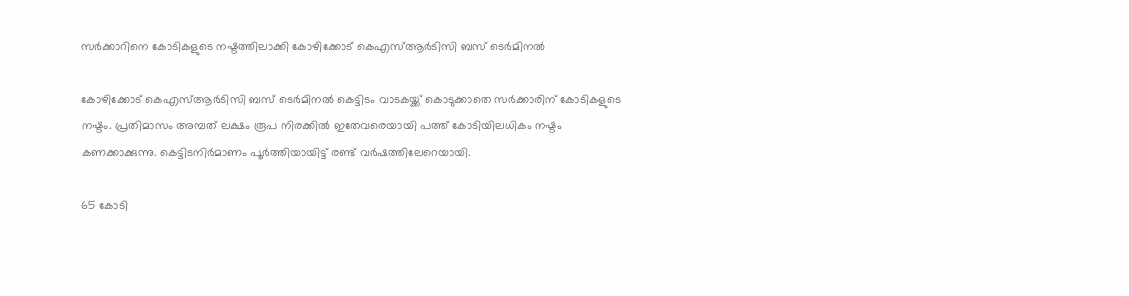സർക്കാറിനെ കോടികളുടെ നഷ്ടത്തിലാക്കി കോഴിക്കോട് കെഎസ്ആർടിസി ബസ് ടെർമിനൽ

കോഴിക്കോട് കെഎസ്ആർടിസി ബസ് ടെർമിനൽ കെട്ടിടം വാടകയ്ക്ക് കൊടുക്കാതെ സർക്കാരിന് കോടികളുടെ നഷ്ടം. പ്രതിമാസം അമ്പത് ലക്ഷം രൂപ നിരക്കിൽ ഇതേവരെയായി പത്ത് കോടിയിലധികം നഷ്ടം കണക്കാക്കുന്നു. കെട്ടിടനിർമാണം പൂർത്തിയായിട്ട് രണ്ട് വർഷത്തിലേറെയായി.

65 കോടി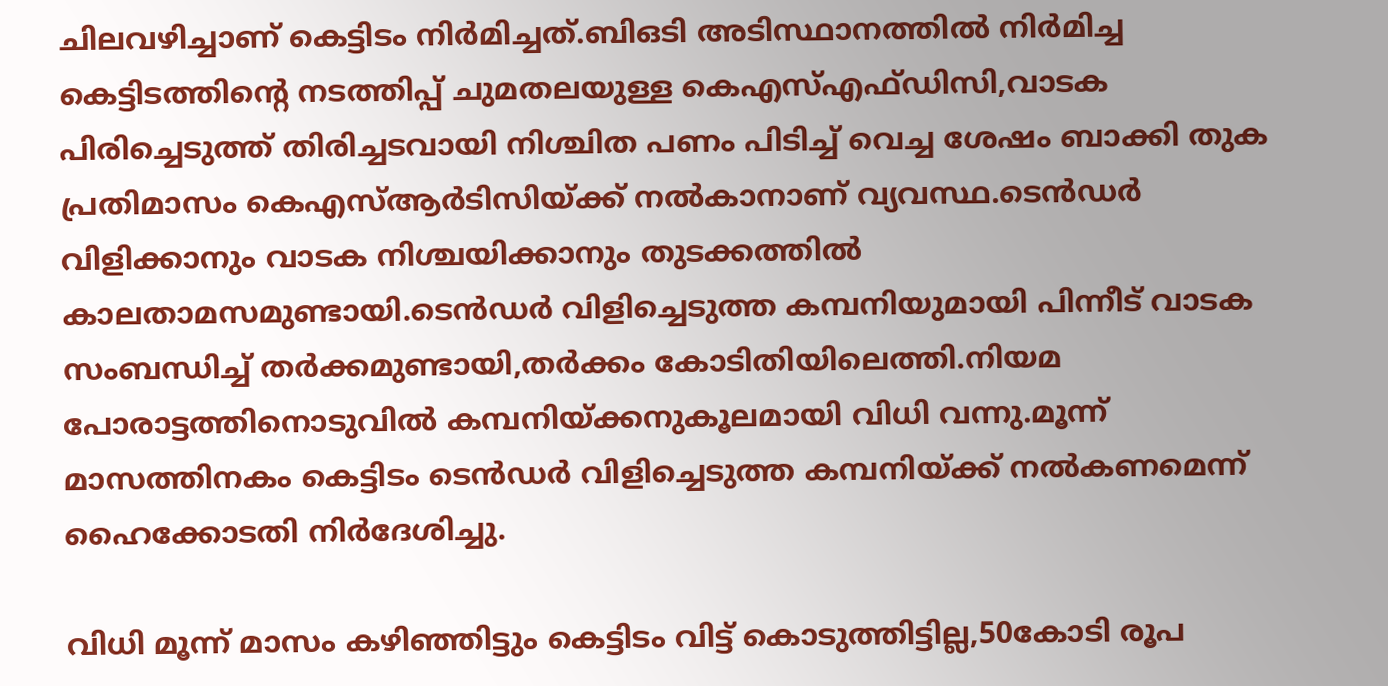ചിലവഴിച്ചാണ് കെട്ടിടം നിർമിച്ചത്.ബിഒടി അടിസ്ഥാനത്തിൽ നിർമിച്ച കെട്ടിടത്തിന്റെ നടത്തിപ്പ് ചുമതലയുള്ള കെഎസ്എഫ്ഡിസി,വാടക പിരിച്ചെടുത്ത് തിരിച്ചടവായി നിശ്ചിത പണം പിടിച്ച് വെച്ച ശേഷം ബാക്കി തുക പ്രതിമാസം കെഎസ്ആർടിസിയ്ക്ക് നൽകാനാണ് വ്യവസ്ഥ.ടെൻഡർ വിളിക്കാനും വാടക നിശ്ചയിക്കാനും തുടക്കത്തിൽ കാലതാമസമുണ്ടായി.ടെൻഡർ വിളിച്ചെടുത്ത കമ്പനിയുമായി പിന്നീട് വാടക സംബന്ധിച്ച് തർക്കമുണ്ടായി,തർക്കം കോടിതിയിലെത്തി.നിയമ പോരാട്ടത്തിനൊടുവിൽ കമ്പനിയ്ക്കനുകൂലമായി വിധി വന്നു.മൂന്ന് മാസത്തിനകം കെട്ടിടം ടെൻഡർ വിളിച്ചെടുത്ത കമ്പനിയ്ക്ക് നൽകണമെന്ന് ഹൈക്കോടതി നിർദേശിച്ചു.

വിധി മൂന്ന് മാസം കഴിഞ്ഞിട്ടും കെട്ടിടം വിട്ട് കൊടുത്തിട്ടില്ല,50കോടി രൂപ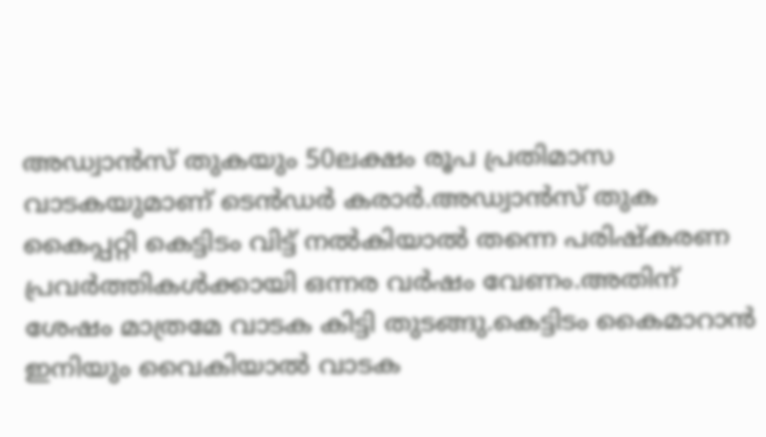അഡ്വാൻസ് തുകയും 50ലക്ഷം രൂപ പ്രതിമാസ വാടകയുമാണ് ടെൻഡർ കരാർ.അഡ്വാൻസ് തുക കൈപ്പറ്റി കെട്ടിടം വിട്ട് നൽകിയാൽ തന്നെ പരിഷ്കരണ പ്രവർത്തികൾക്കായി ഒന്നര വർഷം വേണം.അതിന് ശേഷം മാത്രമേ വാടക കിട്ടി തുടങ്ങു.കെട്ടിടം കൈമാറാൻ ഇനിയും വൈകിയാൽ വാടക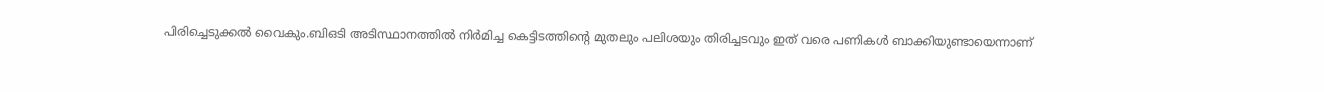പിരിച്ചെടുക്കൽ വൈകും.ബിഒടി അടിസ്ഥാനത്തിൽ നിർമിച്ച കെട്ടിടത്തിന്റെ മുതലും പലിശയും തിരിച്ചടവും ഇത് വരെ പണികൾ ബാക്കിയുണ്ടായെന്നാണ്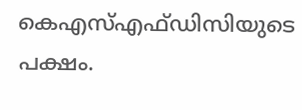കെഎസ്എഫ്ഡിസിയുടെ പക്ഷം.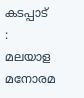കടപ്പാട്  : മലയാള മനോരമ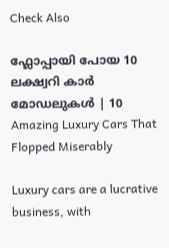Check Also

ഫ്ലോപ്പായി പോയ 10 ലക്ഷ്വറി കാർ മോഡലുകൾ | 10 Amazing Luxury Cars That Flopped Miserably

Luxury cars are a lucrative business, with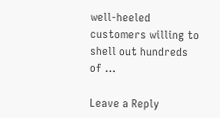well-heeled customers willing to shell out hundreds of …

Leave a Reply